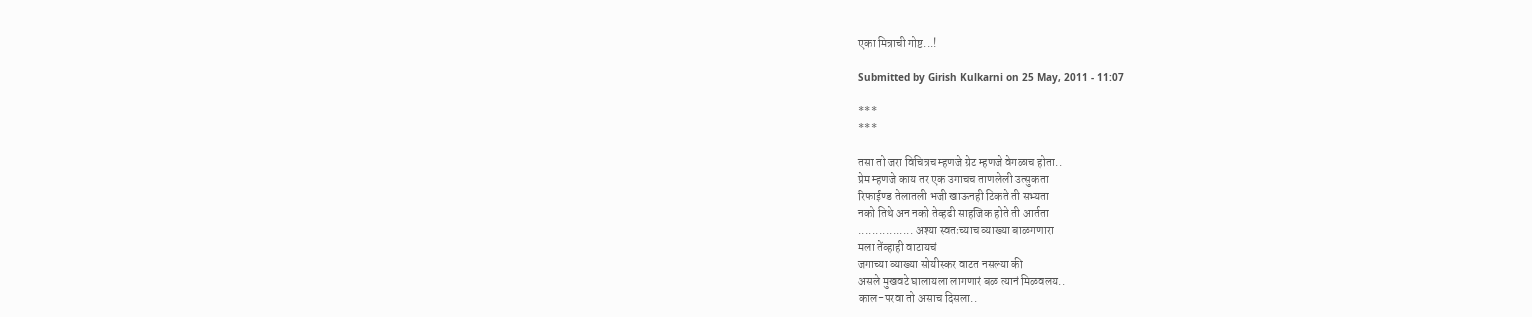एका मित्राची गोष्ट...!

Submitted by Girish Kulkarni on 25 May, 2011 - 11:07

***
***

तसा तो जरा विचित्रच म्हणजे ग्रेट म्हणजे वेगळाच होता..
प्रेम म्हणजे काय तर एक उगाचच ताणलेली उत्सुकता
रिफाईण्ड तेलातली भजी खाऊनही टिकते ती सभ्यता
नको तिथे अन नको तेव्हढी साहजिक होते ती आर्तता
................ अश्या स्वतःच्याच व्याख्या बाळगणारा
मला तेंव्हाही वाटायचं
जगाच्या व्याख्या सोयीस्कर वाटत नसल्या की
असले मुखवटे घालायला लागणारं बळ त्यानं मिळवलय..
काल-परवा तो असाच दिसला..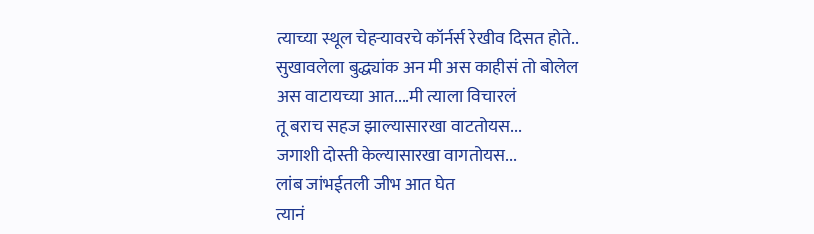त्याच्या स्थूल चेहर्‍यावरचे कॉर्नर्स रेखीव दिसत होते..
सुखावलेला बुद्ध्यांक अन मी अस काहीसं तो बोलेल
अस वाटायच्या आत....मी त्याला विचारलं
तू बराच सहज झाल्यासारखा वाटतोयस...
जगाशी दोस्ती केल्यासारखा वागतोयस...
लांब जांभईतली जीभ आत घेत
त्यानं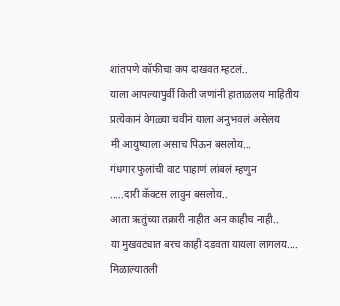शांतपणे कॉफीचा कप दाखवत म्हटलं..
याला आपल्यापुर्वी किती जणांनी हाताळलय माहितीय
प्रत्येकानं वेगळ्या चवीनं याला अनुभवलं असेलय
मी आयुष्याला असाच पिऊन बसलोय...
गंधगार फुलांची वाट पाहाणं लांबलं म्हणुन
.....दारी कॅक्टस लावुन बसलोय..
आता ऋतुंच्या तक्रारी नाहीत अन काहीच नाही..
या मुखवट्यात बरच काही दडवता यायला लागलय....
मिळाल्यातली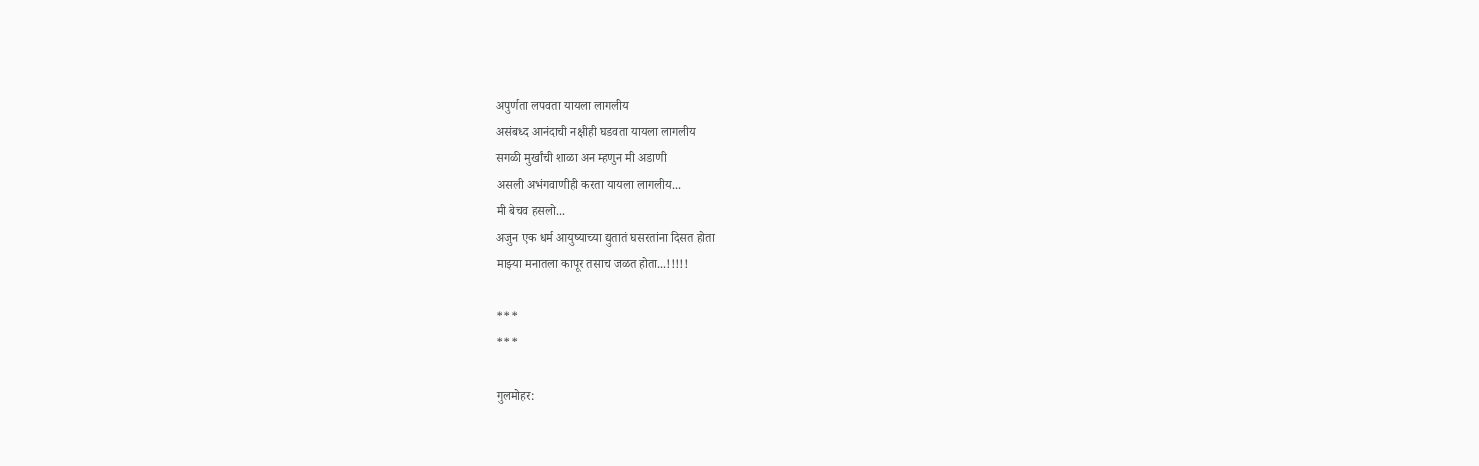अपुर्णता लपवता यायला लागलीय
असंबध्द आनंदाची नक्षीही घडवता यायला लागलीय
सगळी मुर्खांची शाळा अन म्हणुन मी अडाणी
असली अभंगवाणीही करता यायला लागलीय...
मी बेचव हसलो...
अजुन एक धर्म आयुष्याच्या द्युतातं घसरतांना दिसत होता
माझ्या मनातला कापूर तसाच जळत होता...!!!!!

***
***

गुलमोहर: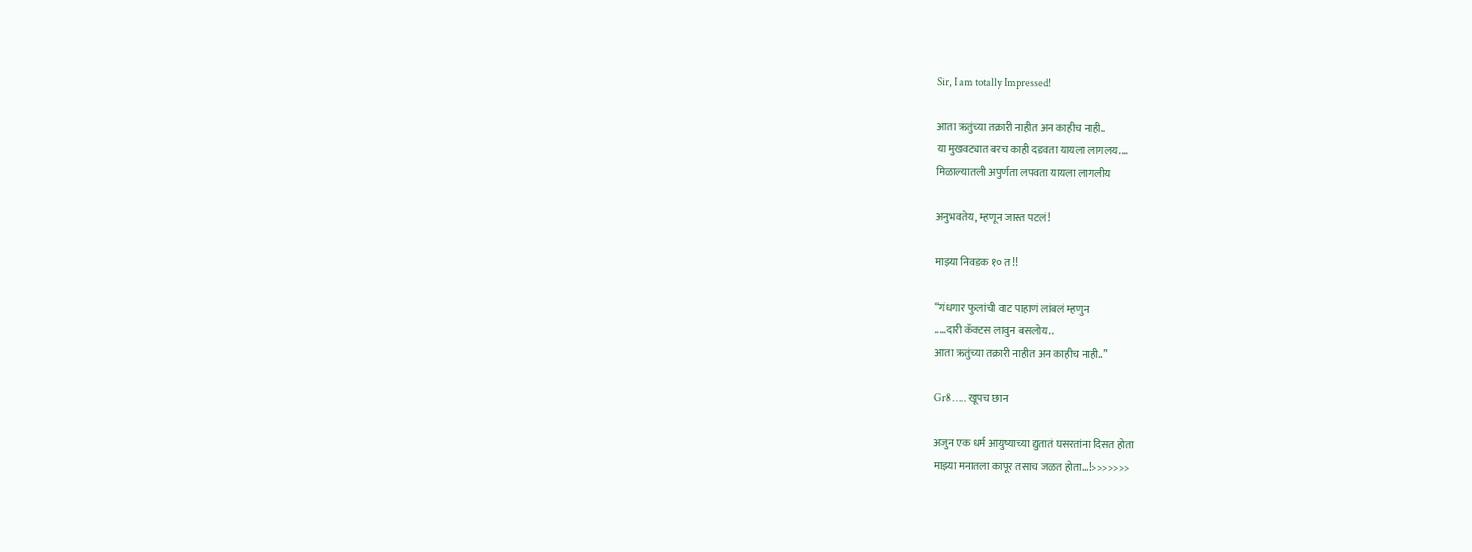Sir, I am totally Impressed!

आता ऋतुंच्या तक्रारी नाहीत अन काहीच नाही..
या मुखवट्यात बरच काही दडवता यायला लागलय....
मिळाल्यातली अपुर्णता लपवता यायला लागलीय

अनुभवतेय, म्हणून जास्त पटलं!

माझ्या निवडक १० त!!

“गंधगार फुलांची वाट पाहाणं लांबलं म्हणुन
.....दारी कॅक्टस लावुन बसलोय..
आता ऋतुंच्या तक्रारी नाहीत अन काहीच नाही..”

Gr8 ….. खूपच छान

अजुन एक धर्म आयुष्याच्या द्युतातं घसरतांना दिसत होता
माझ्या मनातला कापूर तसाच जळत होता...!>>>>>>>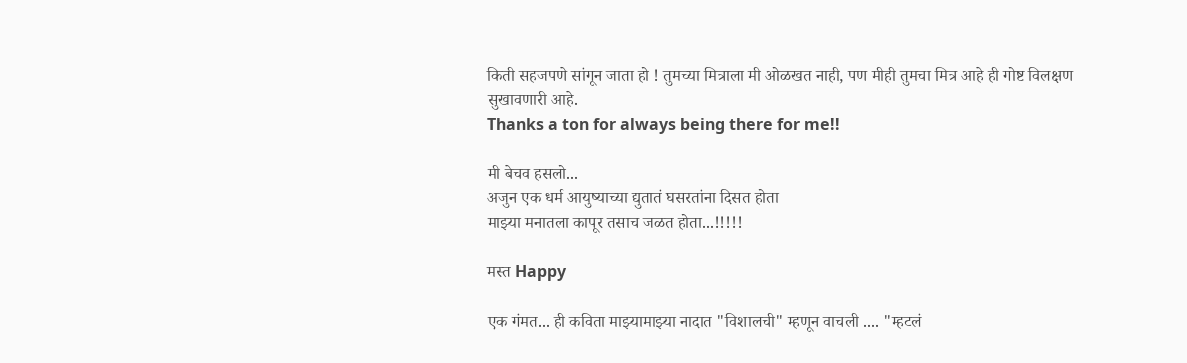किती सहजपणे सांगून जाता हो ! तुमच्या मित्राला मी ओळखत नाही, पण मीही तुमचा मित्र आहे ही गोष्ट विलक्षण सुखावणारी आहे.
Thanks a ton for always being there for me!!

मी बेचव हसलो...
अजुन एक धर्म आयुष्याच्या द्युतातं घसरतांना दिसत होता
माझ्या मनातला कापूर तसाच जळत होता...!!!!!

मस्त Happy

एक गंमत... ही कविता माझ्यामाझ्या नादात "विशालची" म्हणून वाचली .... "म्हटलं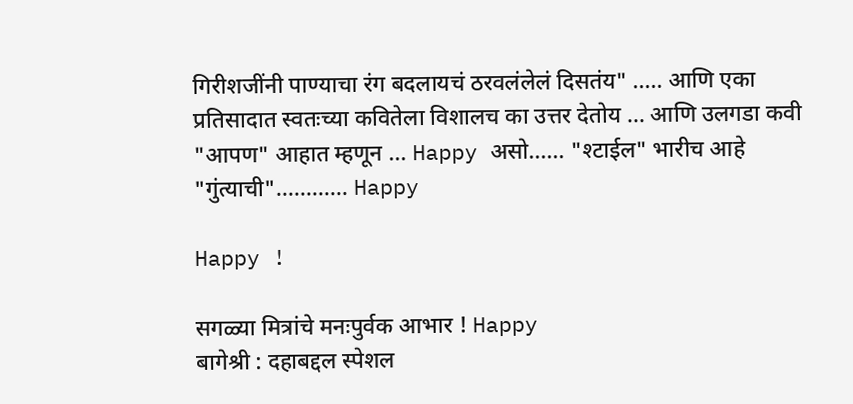गिरीशजींनी पाण्याचा रंग बदलायचं ठरवलंलेलं दिसतंय" ..... आणि एका प्रतिसादात स्वतःच्या कवितेला विशालच का उत्तर देतोय ... आणि उलगडा कवी "आपण" आहात म्हणून ... Happy असो...... "श्टाईल" भारीच आहे "गुंत्याची"............ Happy

Happy !

सगळ्या मित्रांचे मनःपुर्वक आभार ! Happy
बागेश्री : दहाबद्दल स्पेशल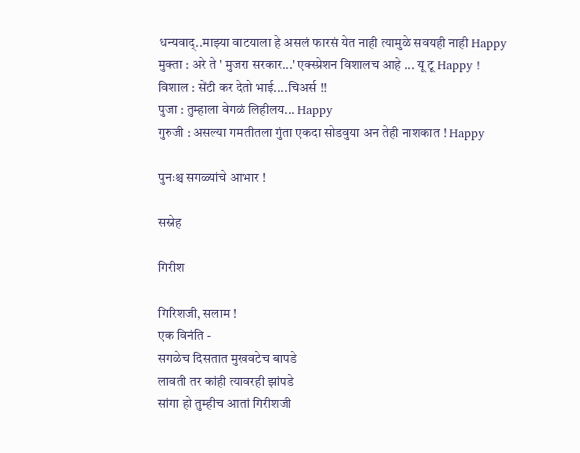धन्यवाद्..माझ्या वाटयाला हे असलं फारसं येत नाही त्यामुळे सवयही नाही Happy
मुक्ता : अरे ते ' मुजरा सरकार...' एक्स्प्रेशन विशालच आहे ... यू टू Happy !
विशाल : सेंटी कर देतो भाई....चिअर्स !!
पुजा : तुम्हाला वेगळं लिहीलय... Happy
गुरुजी : असल्या गमतीतला गुंता एकदा सोडवुया अन तेही नाशकात ! Happy

पुनःश्च सगळ्यांचे आभार !

सस्नेह

गिरीश

गिरिशजी, सलाम !
एक विनंति -
सगळेच दिसतात मुखवटेच बापडे
लावती तर कांही त्यावरही झांपडे
सांगा हो तुम्हीच आतां गिरीशजी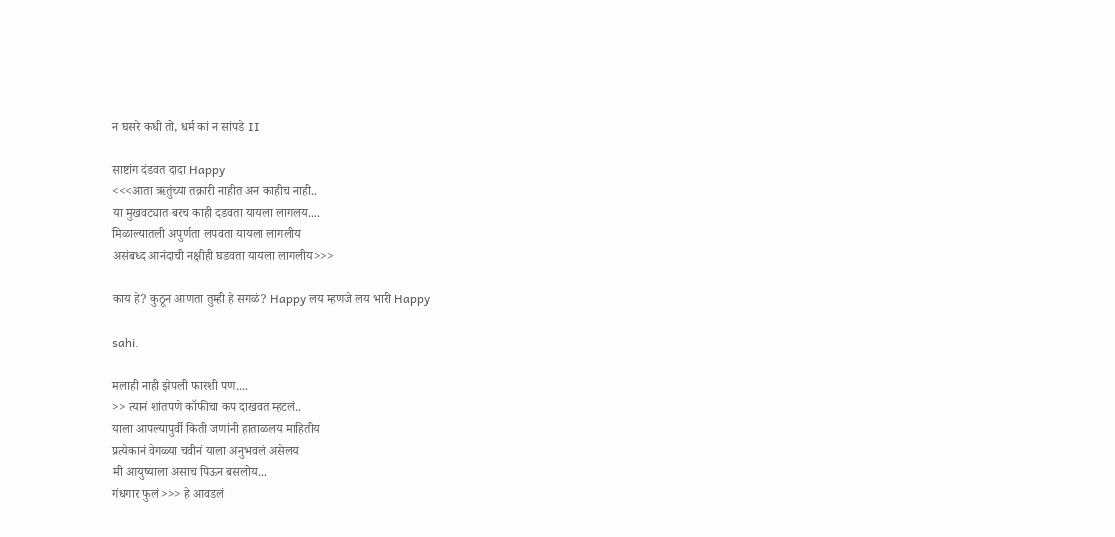न घसरे कधी तो, धर्म कां न सांपडे II

साष्टांग दंडवत दादा Happy
<<<आता ऋतुंच्या तक्रारी नाहीत अन काहीच नाही..
या मुखवट्यात बरच काही दडवता यायला लागलय....
मिळाल्यातली अपुर्णता लपवता यायला लागलीय
असंबध्द आनंदाची नक्षीही घडवता यायला लागलीय>>>

काय हे? कुठून आणता तुम्ही हे सगळं? Happy लय म्हणजे लय भारी Happy

sahi.

मलाही नाही झेपली फारशी पण....
>> त्यानं शांतपणे कॉफीचा कप दाखवत म्हटलं..
याला आपल्यापुर्वी किती जणांनी हाताळलय माहितीय
प्रत्येकानं वेगळ्या चवीनं याला अनुभवलं असेलय
मी आयुष्याला असाच पिऊन बसलोय...
गंधगार फुलं>>> हे आवडलं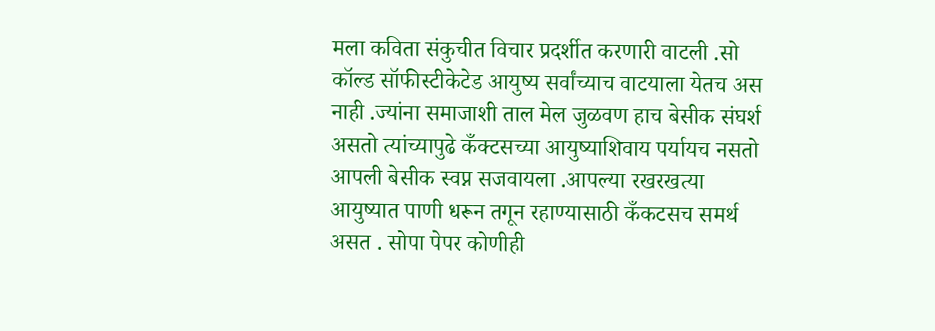मला कविता संकुचीत विचार प्रदर्शीत करणारी वाटली .सो कॉल्ड सॉफीस्टीकेटेड आयुष्य सर्वांच्याच वाटयाला येतच अस नाही .ज्यांना समाजाशी ताल मेल जुळवण हाच बेसीक संघर्श असतो त्यांच्यापुढे कँक्टसच्या आयुष्याशिवाय पर्यायच नसतो आपली बेसीक स्वप्न सजवायला .आपल्या रखरखत्या आयुष्यात पाणी धरून तगून रहाण्यासाठी कँकटसच समर्थ असत . सोपा पेपर कोणीही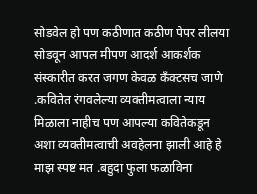सोडवेल हो पण कठीणात कठीण पेपर लीलया सोडवून आपल मीपण आदर्श आकर्शक संस्कारीत करत जगण केवळ कँक्टसच जाणे .कवितेत रंगवलेल्या व्यक्तीमत्वाला न्याय मिळाला नाहीच पण आपल्या कवितेकडून अशा व्यक्तीमत्वाची अवहेलना झाली आहे हे माझ स्पष्ट मत .बहुदा फुला फळाविना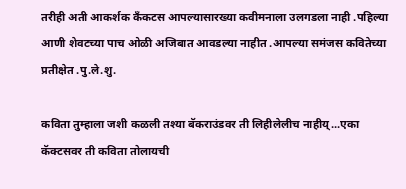तरीही अती आकर्शक कँकटस आपल्यासारख्या कवीमनाला उलगडला नाही .पहिल्या आणी शेवटच्या पाच ओळी अजिबात आवडल्या नाहीत .आपल्या समंजस कवितेच्या प्रतीक्षेत .पु.ले.शु.

कविता तुम्हाला जशी कळली तश्या बॅकराउंडवर ती लिहीलेलीच नाहीय्...एका कॅक्टसवर ती कविता तोलायची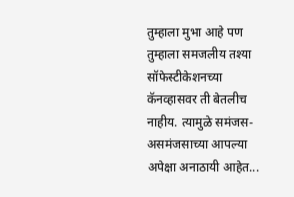तुम्हाला मुभा आहे पण तुम्हाला समजलीय तश्या सॉफेस्टीकेशनच्या कॅनव्हासवर ती बेतलीच नाहीय. त्यामुळे समंजस-असमंजसाच्या आपल्या अपेक्षा अनाठायी आहेत...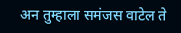अन तुम्हाला समंजस वाटेल ते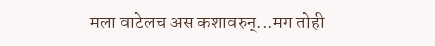मला वाटेलच अस कशावरुन्...मग तोही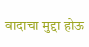वादाचा मुद्दा होऊ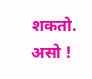शकतो. असो !